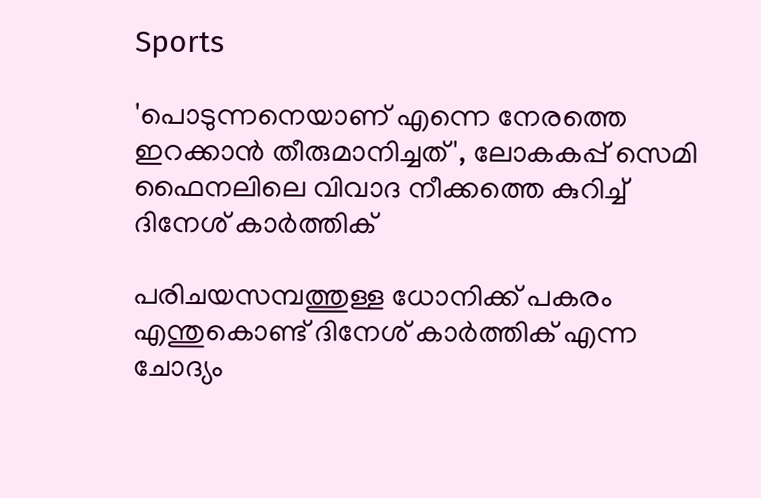Sports

'പൊടുന്നനെയാണ്‌ എന്നെ നേരത്തെ ഇറക്കാന്‍ തീരുമാനിച്ചത്', ലോകകപ്പ്‌ സെമി ഫൈനലിലെ വിവാദ നീക്കത്തെ കുറിച്ച്‌ ദിനേശ്‌ കാര്‍ത്തിക്‌

പരിചയസമ്പത്തുള്ള ധോനിക്ക്‌ പകരം എന്തുകൊണ്ട്‌ ദിനേശ്‌ കാര്‍ത്തിക്‌ എന്ന ചോദ്യം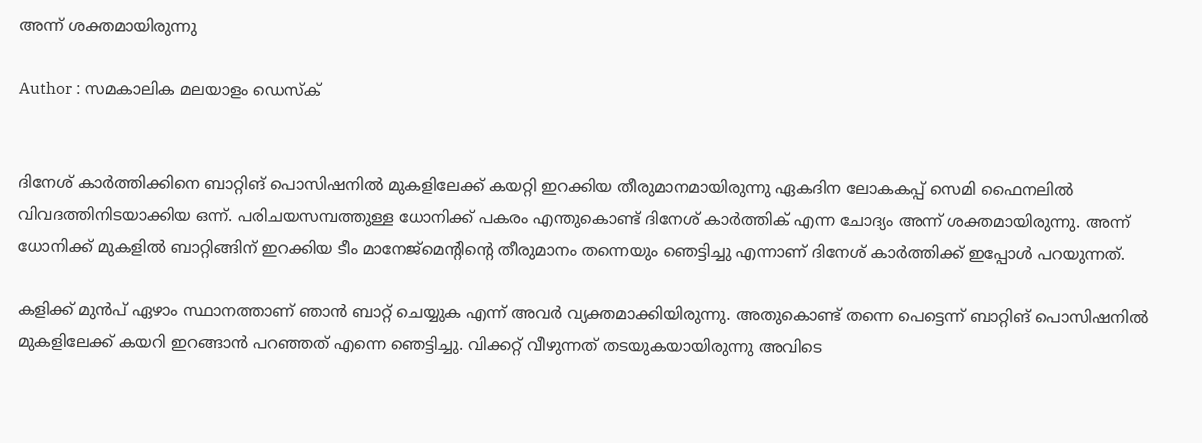അന്ന്‌ ശക്തമായിരുന്നു

Author : സമകാലിക മലയാളം ഡെസ്ക്


ദിനേശ്‌ കാര്‍ത്തിക്കിനെ ബാറ്റിങ്‌ പൊസിഷനില്‍ മുകളിലേക്ക്‌ കയറ്റി ഇറക്കിയ തീരുമാനമായിരുന്നു ഏകദിന ലോകകപ്പ്‌ സെമി ഫൈനലില്‍ വിവദത്തിനിടയാക്കിയ ഒന്ന്‌. പരിചയസമ്പത്തുള്ള ധോനിക്ക്‌ പകരം എന്തുകൊണ്ട്‌ ദിനേശ്‌ കാര്‍ത്തിക്‌ എന്ന ചോദ്യം അന്ന്‌ ശക്തമായിരുന്നു. അന്ന്‌ ധോനിക്ക്‌ മുകളില്‍ ബാറ്റിങ്ങിന്‌ ഇറക്കിയ ടീം മാനേജ്‌മെന്റിന്റെ തീരുമാനം തന്നെയും ഞെട്ടിച്ചു എന്നാണ്‌ ദിനേശ്‌ കാര്‍ത്തിക്ക്‌ ഇപ്പോള്‍ പറയുന്നത്‌.

കളിക്ക്‌ മുന്‍പ്‌ ഏഴാം സ്ഥാനത്താണ്‌ ഞാന്‍ ബാറ്റ്‌ ചെയ്യുക എന്ന്‌ അവര്‍ വ്യക്തമാക്കിയിരുന്നു. അതുകൊണ്ട്‌ തന്നെ പെട്ടെന്ന്‌ ബാറ്റിങ്‌ പൊസിഷനില്‍ മുകളിലേക്ക്‌ കയറി ഇറങ്ങാന്‍ പറഞ്ഞത്‌ എന്നെ ഞെട്ടിച്ചു. വിക്കറ്റ്‌ വീഴുന്നത്‌ തടയുകയായിരുന്നു അവിടെ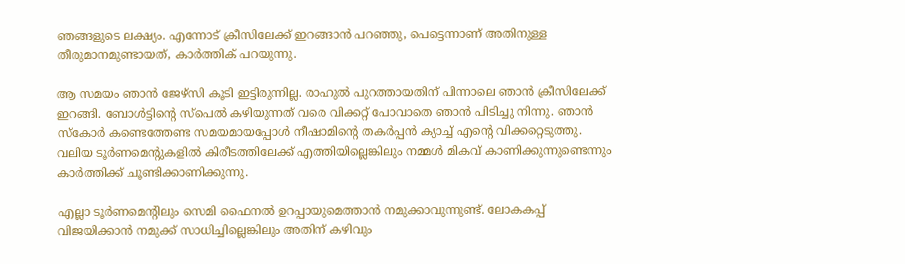ഞങ്ങളുടെ ലക്ഷ്യം. എന്നോട്‌ ക്രീസിലേക്ക്‌ ഇറങ്ങാന്‍ പറഞ്ഞു, പെട്ടെന്നാണ്‌ അതിനുള്ള തീരുമാനമുണ്ടായത്‌, കാര്‍ത്തിക്‌ പറയുന്നു.

ആ സമയം ഞാന്‍ ജേഴ്‌സി കൂടി ഇട്ടിരുന്നില്ല. രാഹുല്‍ പുറത്തായതിന്‌ പിന്നാലെ ഞാന്‍ ക്രീസിലേക്ക്‌ ഇറങ്ങി. ബോള്‍ട്ടിന്റെ സ്‌പെല്‍ കഴിയുന്നത്‌ വരെ വിക്കറ്റ്‌ പോവാതെ ഞാന്‍ പിടിച്ചു നിന്നു. ഞാന്‍ സ്‌കോര്‍ കണ്ടെത്തേണ്ട സമയമായപ്പോള്‍ നീഷാമിന്റെ തകര്‍പ്പന്‍ ക്യാച്ച്‌ എന്റെ വിക്കറ്റെടുത്തു. വലിയ ടൂര്‍ണമെന്റുകളില്‍ കിരീടത്തിലേക്ക്‌ എത്തിയില്ലെങ്കിലും നമ്മള്‍ മികവ്‌ കാണിക്കുന്നുണ്ടെന്നും കാര്‍ത്തിക്ക്‌ ചൂണ്ടിക്കാണിക്കുന്നു.

എല്ലാ ടൂര്‍ണമെന്റിലും സെമി ഫൈനല്‍ ഉറപ്പായുമെത്താന്‍ നമുക്കാവുന്നുണ്ട്‌. ലോകകപ്പ്‌ വിജയിക്കാന്‍ നമുക്ക്‌ സാധിച്ചില്ലെങ്കിലും അതിന്‌ കഴിവും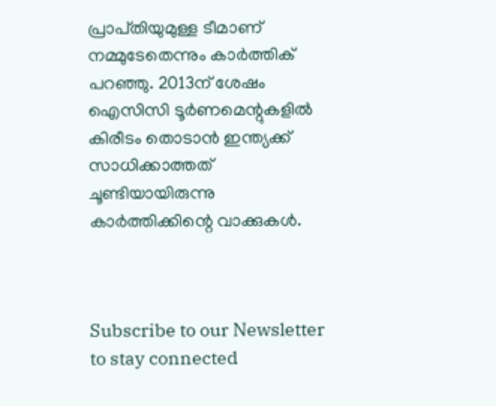പ്രാപ്‌തിയുമുള്ള ടീമാണ്‌ നമ്മുടേതെന്നും കാര്‍ത്തിക്‌ പറഞ്ഞു. 2013ന്‌ ശേഷം ഐസിസി ടൂര്‍ണമെന്റുകളില്‍ കിരീടം തൊടാന്‍ ഇന്ത്യക്ക്‌ സാധിക്കാത്തത്‌ ചൂണ്ടിയായിരുന്നു കാര്‍ത്തിക്കിന്റെ വാക്കുകള്‍.



Subscribe to our Newsletter to stay connected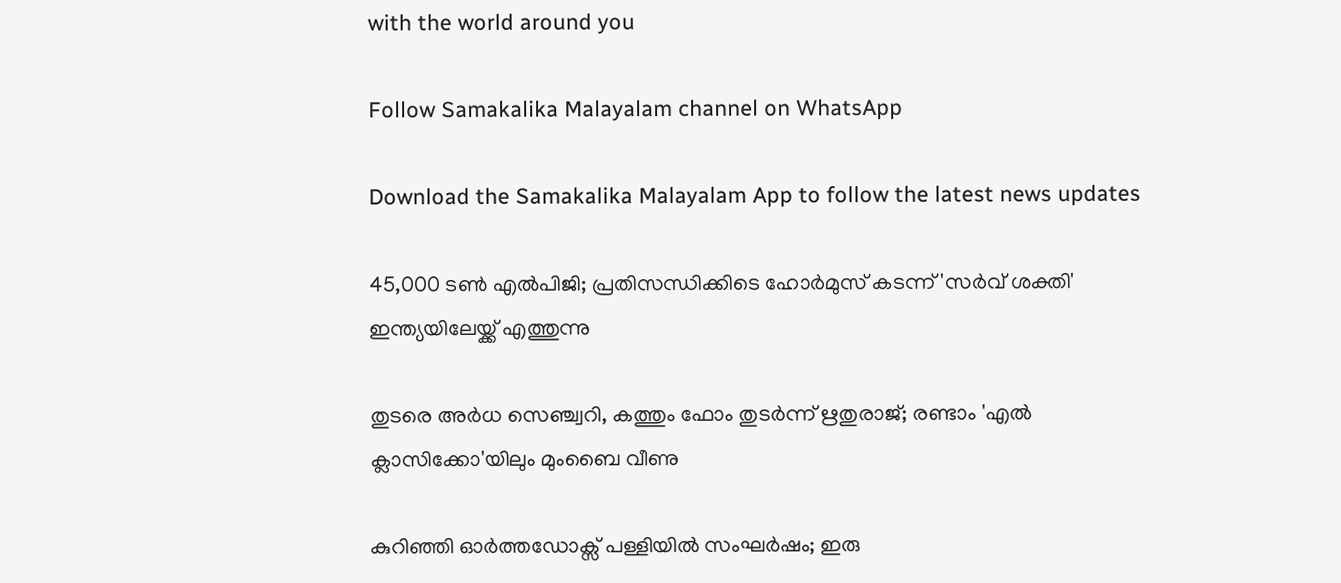with the world around you

Follow Samakalika Malayalam channel on WhatsApp

Download the Samakalika Malayalam App to follow the latest news updates

45,000 ടൺ എൽപിജി; പ്രതിസന്ധിക്കിടെ ഹോർമുസ് കടന്ന് 'സർവ് ശക്തി' ഇന്ത്യയിലേയ്ക്ക് എത്തുന്നു

തുടരെ അര്‍ധ സെഞ്ച്വറി, കത്തും ഫോം തുടര്‍ന്ന് ഋതുരാജ്; രണ്ടാം 'എല്‍ ക്ലാസിക്കോ'യിലും മുംബൈ വീണു

കുറിഞ്ഞി ഓർത്തഡോക്സ് പള്ളിയിൽ സംഘർഷം; ഇരു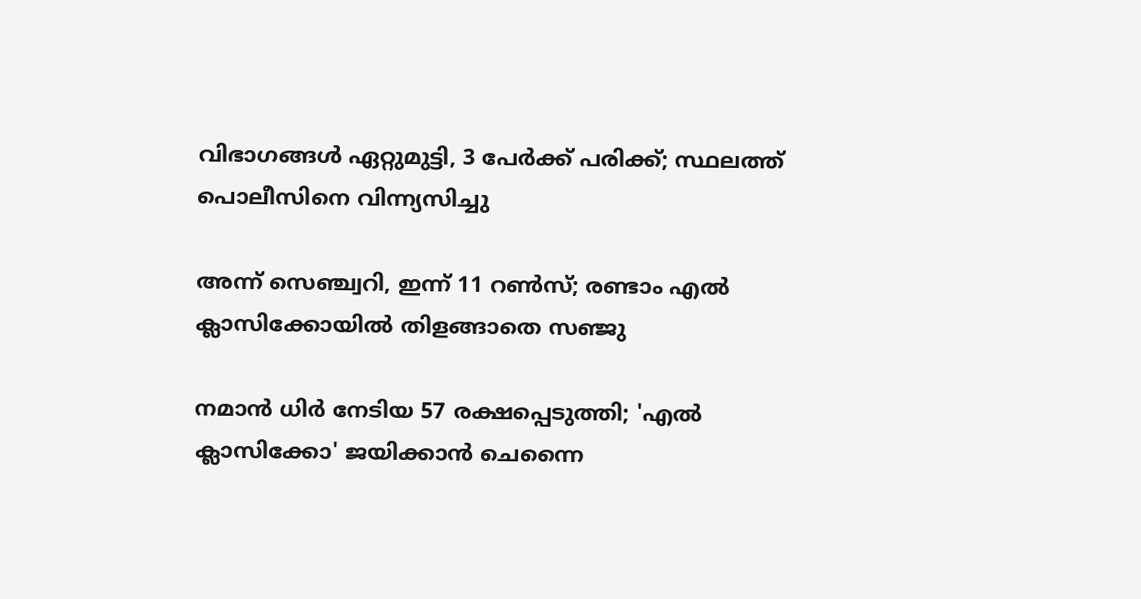വിഭാഗങ്ങൾ ഏറ്റുമുട്ടി, 3 പേർക്ക് പരിക്ക്; സ്ഥലത്ത് പൊലീസിനെ വിന്ന്യസിച്ചു

അന്ന് സെഞ്ച്വറി, ഇന്ന് 11 റണ്‍സ്; രണ്ടാം എല്‍ ക്ലാസിക്കോയില്‍ തിളങ്ങാതെ സഞ്ജു

നമാന്‍ ധിര്‍ നേടിയ 57 രക്ഷപ്പെടുത്തി; 'എല്‍ ക്ലാസിക്കോ' ജയിക്കാന്‍ ചെന്നൈ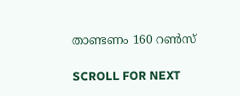താണ്ടണം 160 റണ്‍സ്

SCROLL FOR NEXT